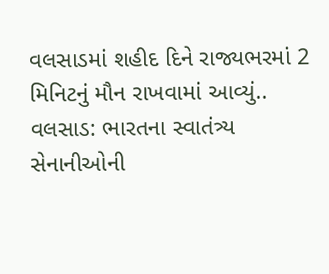વલસાડમાં શહીદ દિને રાજ્યભરમાં 2 મિનિટનું મૌન રાખવામાં આવ્યું..
વલસાડ: ભારતના સ્વાતંત્ર્ય સેનાનીઓની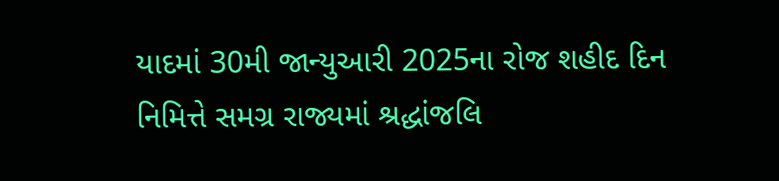યાદમાં 30મી જાન્યુઆરી 2025ના રોજ શહીદ દિન નિમિત્તે સમગ્ર રાજ્યમાં શ્રદ્ધાંજલિ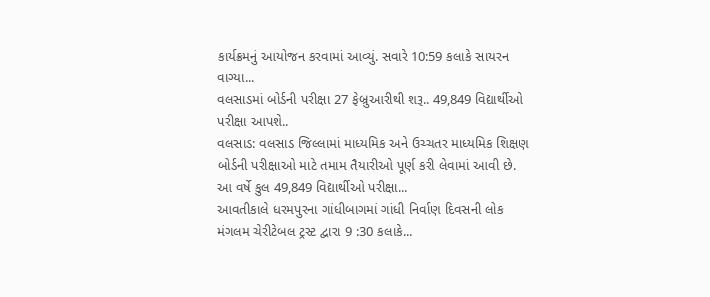કાર્યક્રમનું આયોજન કરવામાં આવ્યું. સવારે 10:59 કલાકે સાયરન વાગ્યા...
વલસાડમાં બોર્ડની પરીક્ષા 27 ફેબ્રુઆરીથી શરૂ.. 49,849 વિદ્યાર્થીઓ પરીક્ષા આપશે..
વલસાડ: વલસાડ જિલ્લામાં માધ્યમિક અને ઉચ્ચતર માધ્યમિક શિક્ષણ બોર્ડની પરીક્ષાઓ માટે તમામ તૈયારીઓ પૂર્ણ કરી લેવામાં આવી છે. આ વર્ષે કુલ 49,849 વિદ્યાર્થીઓ પરીક્ષા...
આવતીકાલે ધરમપુરના ગાંધીબાગમાં ગાંધી નિર્વાણ દિવસની લોક મંગલમ ચેરીટેબલ ટ્રસ્ટ દ્વારા 9 :30 કલાકે...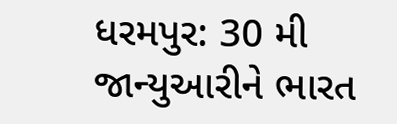ધરમપુર: 30 મી જાન્યુઆરીને ભારત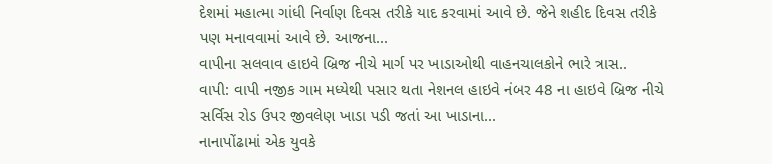દેશમાં મહાત્મા ગાંધી નિર્વાણ દિવસ તરીકે યાદ કરવામાં આવે છે. જેને શહીદ દિવસ તરીકે પણ મનાવવામાં આવે છે. આજના...
વાપીના સલવાવ હાઇવે બ્રિજ નીચે માર્ગ પર ખાડાઓથી વાહનચાલકોને ભારે ત્રાસ..
વાપી: વાપી નજીક ગામ મધ્યેથી પસાર થતા નેશનલ હાઇવે નંબર 48 ના હાઇવે બ્રિજ નીચે સર્વિસ રોડ ઉપર જીવલેણ ખાડા પડી જતાં આ ખાડાના...
નાનાપોંઢામાં એક યુવકે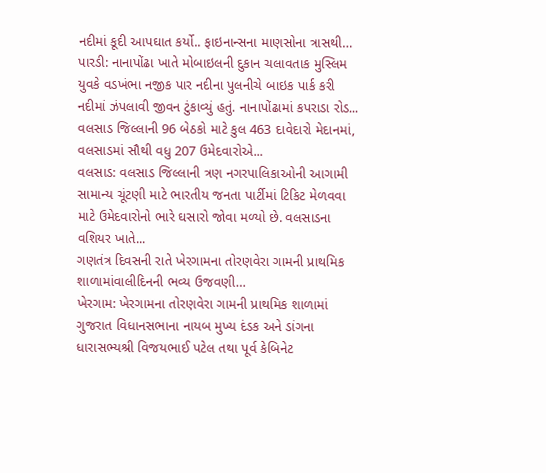નદીમાં કૂદી આપઘાત કર્યો.. ફાઇનાન્સના માણસોના ત્રાસથી…
પારડી: નાનાપોંઢા ખાતે મોબાઇલની દુકાન ચલાવતાક મુસ્લિમ યુવકે વડખંભા નજીક પાર નદીના પુલનીચે બાઇક પાર્ક કરી નદીમાં ઝંપલાવી જીવન ટુંકાવ્યું હતું. નાનાપોંઢામાં કપરાડા રોડ...
વલસાડ જિલ્લાની 96 બેઠકો માટે કુલ 463 દાવેદારો મેદાનમાં, વલસાડમાં સૌથી વધુ 207 ઉમેદવારોએ...
વલસાડ: વલસાડ જિલ્લાની ત્રણ નગરપાલિકાઓની આગામી સામાન્ય ચૂંટણી માટે ભારતીય જનતા પાર્ટીમાં ટિકિટ મેળવવા માટે ઉમેદવારોનો ભારે ઘસારો જોવા મળ્યો છે. વલસાડના વશિયર ખાતે...
ગણતંત્ર દિવસની રાતે ખેરગામના તોરણવેરા ગામની પ્રાથમિક શાળામાંવાલીદિનની ભવ્ય ઉજવણી…
ખેરગામ: ખેરગામના તોરણવેરા ગામની પ્રાથમિક શાળામાં ગુજરાત વિધાનસભાના નાયબ મુખ્ય દંડક અને ડાંગના ધારાસભ્યશ્રી વિજયભાઈ પટેલ તથા પૂર્વ કેબિનેટ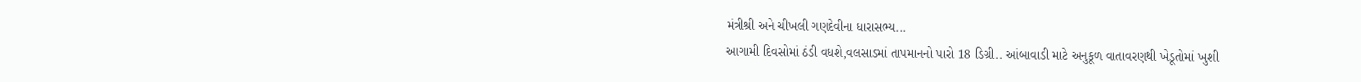મંત્રીશ્રી અને ચીખલી ગણદેવીના ધારાસભ્ય...
આગામી દિવસોમાં ઠંડી વધશે,વલસાડમાં તાપમાનનો પારો 18 ડિગ્રી.. આંબાવાડી માટે અનુકૂળ વાતાવરણથી ખેડૂતોમાં ખુશી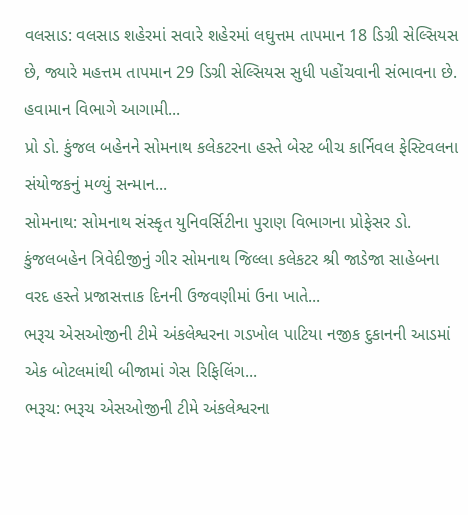વલસાડ: વલસાડ શહેરમાં સવારે શહેરમાં લઘુત્તમ તાપમાન 18 ડિગ્રી સેલ્સિયસ છે, જ્યારે મહત્તમ તાપમાન 29 ડિગ્રી સેલ્સિયસ સુધી પહોંચવાની સંભાવના છે. હવામાન વિભાગે આગામી...
પ્રો ડો. કુંજલ બહેનને સોમનાથ કલેકટરના હસ્તે બેસ્ટ બીચ કાર્નિવલ ફેસ્ટિવલના સંયોજકનું મળ્યું સન્માન...
સોમનાથ: સોમનાથ સંસ્કૃત યુનિવર્સિટીના પુરાણ વિભાગના પ્રોફેસર ડો. કુંજલબહેન ત્રિવેદીજીનું ગીર સોમનાથ જિલ્લા કલેકટર શ્રી જાડેજા સાહેબના વરદ હસ્તે પ્રજાસત્તાક દિનની ઉજવણીમાં ઉના ખાતે...
ભરૂચ એસઓજીની ટીમે અંકલેશ્વરના ગડખોલ પાટિયા નજીક દુકાનની આડમાં એક બોટલમાંથી બીજામાં ગેસ રિફિલિંગ...
ભરૂચ: ભરૂચ એસઓજીની ટીમે અંકલેશ્વરના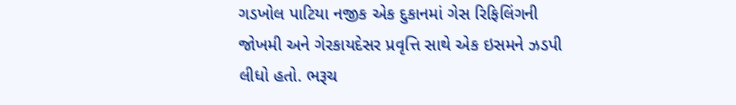ગડખોલ પાટિયા નજીક એક દુકાનમાં ગેસ રિફિલિંગની જોખમી અને ગેરકાયદેસર પ્રવૃત્તિ સાથે એક ઇસમને ઝડપી લીધો હતો. ભરૂચ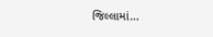જિલ્લામાં...